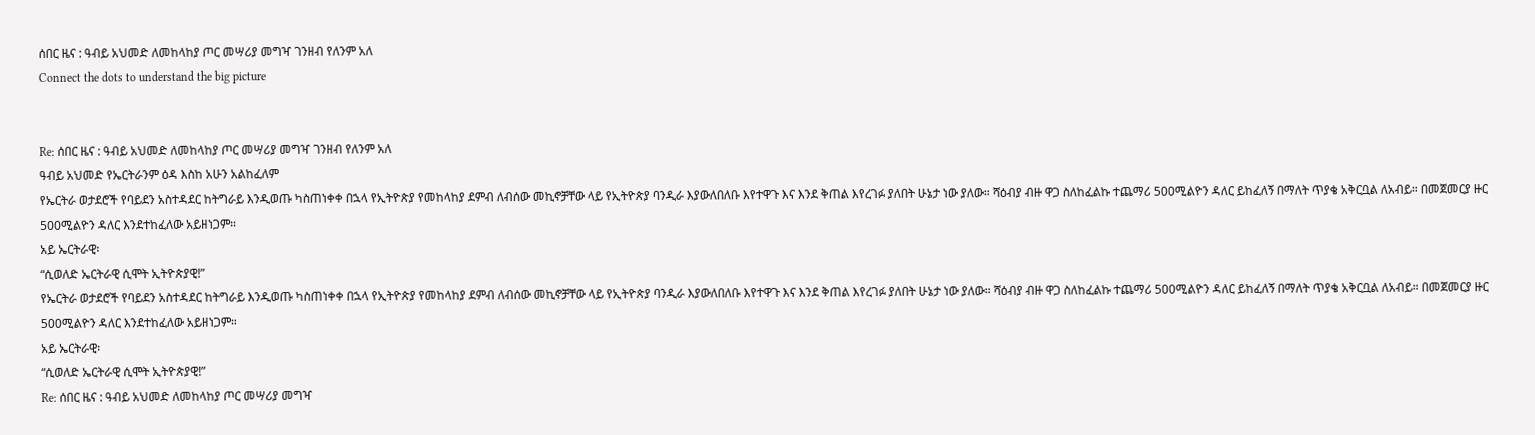ሰበር ዜና : ዓብይ አህመድ ለመከላከያ ጦር መሣሪያ መግዣ ገንዘብ የለንም አለ
Connect the dots to understand the big picture


Re: ሰበር ዜና : ዓብይ አህመድ ለመከላከያ ጦር መሣሪያ መግዣ ገንዘብ የለንም አለ
ዓብይ አህመድ የኤርትራንም ዕዳ እስከ አሁን አልከፈለም
የኤርትራ ወታደሮች የባይደን አስተዳደር ከትግራይ እንዲወጡ ካስጠነቀቀ በኋላ የኢትዮጵያ የመከላከያ ደምብ ለብሰው መኪኖቻቸው ላይ የኢትዮጵያ ባንዲራ እያውለበለቡ እየተዋጉ እና እንደ ቅጠል እየረገፉ ያለበት ሁኔታ ነው ያለው። ሻዕብያ ብዙ ዋጋ ስለከፈልኩ ተጨማሪ 500ሚልዮን ዳለር ይከፈለኝ በማለት ጥያቄ አቅርቧል ለአብይ። በመጀመርያ ዙር 500ሚልዮን ዳለር እንደተከፈለው አይዘነጋም።
አይ ኤርትራዊ፡
“ሲወለድ ኤርትራዊ ሲሞት ኢትዮጵያዊ!”
የኤርትራ ወታደሮች የባይደን አስተዳደር ከትግራይ እንዲወጡ ካስጠነቀቀ በኋላ የኢትዮጵያ የመከላከያ ደምብ ለብሰው መኪኖቻቸው ላይ የኢትዮጵያ ባንዲራ እያውለበለቡ እየተዋጉ እና እንደ ቅጠል እየረገፉ ያለበት ሁኔታ ነው ያለው። ሻዕብያ ብዙ ዋጋ ስለከፈልኩ ተጨማሪ 500ሚልዮን ዳለር ይከፈለኝ በማለት ጥያቄ አቅርቧል ለአብይ። በመጀመርያ ዙር 500ሚልዮን ዳለር እንደተከፈለው አይዘነጋም።
አይ ኤርትራዊ፡
“ሲወለድ ኤርትራዊ ሲሞት ኢትዮጵያዊ!”
Re: ሰበር ዜና : ዓብይ አህመድ ለመከላከያ ጦር መሣሪያ መግዣ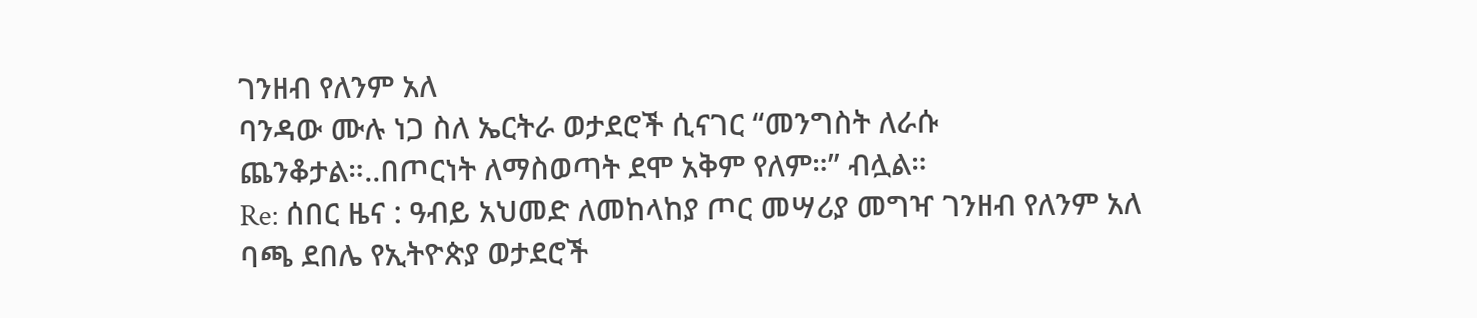ገንዘብ የለንም አለ
ባንዳው ሙሉ ነጋ ስለ ኤርትራ ወታደሮች ሲናገር “መንግስት ለራሱ ጨንቆታል።..በጦርነት ለማስወጣት ደሞ አቅም የለም።” ብሏል።
Re: ሰበር ዜና : ዓብይ አህመድ ለመከላከያ ጦር መሣሪያ መግዣ ገንዘብ የለንም አለ
ባጫ ደበሌ የኢትዮጵያ ወታደሮች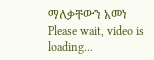ማለቃቸውን አመነ
Please wait, video is loading...